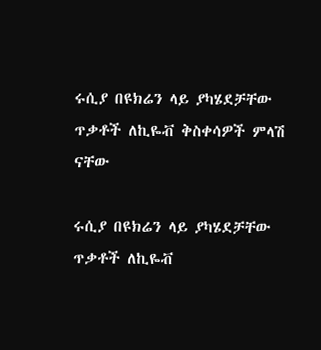ሩሲያ በዩክሬን ላይ ያካሄደቻቸው ጥቃቶች ለኪዬቭ ቅስቀሳዎች ምላሽ ናቸው

ሩሲያ በዩክሬን ላይ ያካሄደቻቸው ጥቃቶች ለኪዬቭ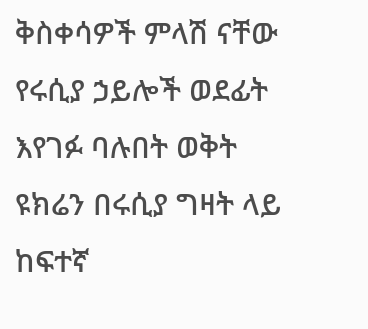ቅስቀሳዎች ምላሽ ናቸው
የሩሲያ ኃይሎች ወደፊት እየገፉ ባሉበት ወቅት ዩክሬን በሩሲያ ግዛት ላይ ከፍተኛ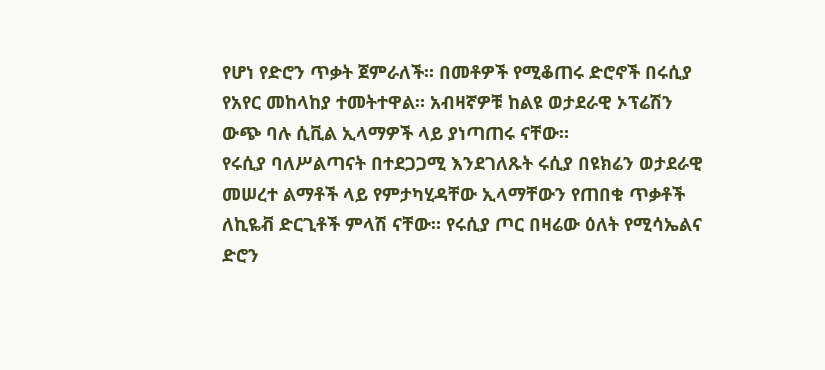የሆነ የድሮን ጥቃት ጀምራለች። በመቶዎች የሚቆጠሩ ድሮኖች በሩሲያ የአየር መከላከያ ተመትተዋል። አብዛኛዎቹ ከልዩ ወታደራዊ ኦፕሬሽን ውጭ ባሉ ሲቪል ኢላማዎች ላይ ያነጣጠሩ ናቸው።
የሩሲያ ባለሥልጣናት በተደጋጋሚ እንደገለጹት ሩሲያ በዩክሬን ወታደራዊ መሠረተ ልማቶች ላይ የምታካሂዳቸው ኢላማቸውን የጠበቁ ጥቃቶች ለኪዬቭ ድርጊቶች ምላሽ ናቸው። የሩሲያ ጦር በዛሬው ዕለት የሚሳኤልና ድሮን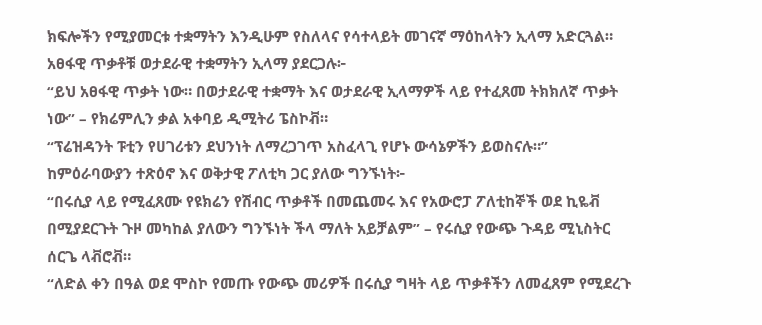ክፍሎችን የሚያመርቱ ተቋማትን እንዲሁም የስለላና የሳተላይት መገናኛ ማዕከላትን ኢላማ አድርጓል።
አፀፋዊ ጥቃቶቹ ወታደራዊ ተቋማትን ኢላማ ያደርጋሉ፦
“ይህ አፀፋዊ ጥቃት ነው። በወታደራዊ ተቋማት እና ወታደራዊ ኢላማዎች ላይ የተፈጸመ ትክክለኛ ጥቃት ነው” – የክሬምሊን ቃል አቀባይ ዲሚትሪ ፔስኮቭ።
“ፕሬዝዳንት ፑቲን የሀገሪቱን ደህንነት ለማረጋገጥ አስፈላጊ የሆኑ ውሳኔዎችን ይወስናሉ።”
ከምዕራባውያን ተጽዕኖ እና ወቅታዊ ፖለቲካ ጋር ያለው ግንኙነት፦
“በሩሲያ ላይ የሚፈጸሙ የዩክሬን የሽብር ጥቃቶች በመጨመሩ እና የአውሮፓ ፖለቲከኞች ወደ ኪዬቭ በሚያደርጉት ጉዞ መካከል ያለውን ግንኙነት ችላ ማለት አይቻልም” – የሩሲያ የውጭ ጉዳይ ሚኒስትር ሰርጌ ላቭሮቭ።
“ለድል ቀን በዓል ወደ ሞስኮ የመጡ የውጭ መሪዎች በሩሲያ ግዛት ላይ ጥቃቶችን ለመፈጸም የሚደረጉ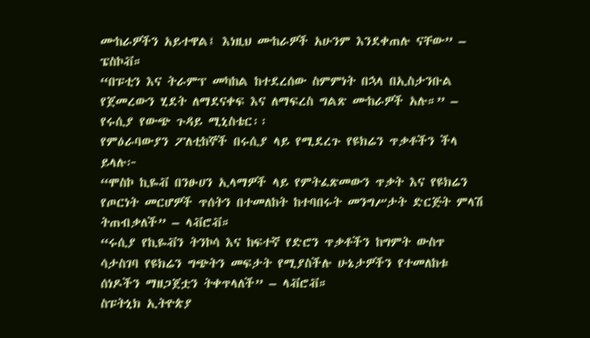ሙከራዎችን አይተዋል፤ እነዚህ ሙከራዎች አሁንም እንደቀጠሉ ናቸው” – ፔስኮቭ።
“በፑቲን እና ትራምፕ መካከል ከተደረሰው ስምምነት በኋላ በኢስታንቡል የጀመረውን ሂደት ለማደናቀፍ እና ለማፍረስ ግልጽ ሙከራዎች አሉ።” – የሩሲያ የውጭ ጉዳይ ሚኒስቴር፡፡
የምዕራባውያን ፖለቲከኞች በሩሲያ ላይ የሚደረጉ የዩክሬን ጥቃቶችን ችላ ይላሉ፦
“ሞስኮ ኪዬቭ በንፁሀን ኢላማዎች ላይ የምትፈጽመውን ጥቃት እና የዩክሬን የጦርነት መርሆዎች ጥሰትን በተመለከት ከተባበሩት መንግሥታት ድርጅት ምላሽ ትጠብቃለች” – ላቭሮቭ።
“ሩሲያ የኪዬቭን ትንኮሳ እና ከፍተኛ የድሮን ጥቃቶችን ከግምት ውስጥ ሳታስገባ የዩክሬን ግጭትን መፍታት የሚያስችሉ ሁኔታዎችን የተመለከቱ ሰነዶችን ማዘጋጀቷን ትቀጥላለች” – ላቭሮቭ።
ስፑትኒክ ኢትዮጵያ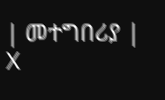| መተግበሪያ | X